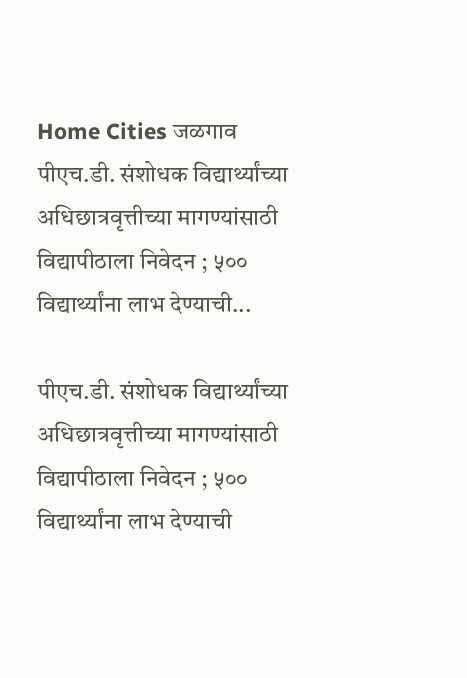Home Cities जळगाव पीएच.डी. संशोधक विद्यार्थ्यांच्या अधिछात्रवृत्तीच्या मागण्यांसाठी विद्यापीठाला निवेदन ; ५०० विद्यार्थ्यांना लाभ देण्याची...

पीएच.डी. संशोधक विद्यार्थ्यांच्या अधिछात्रवृत्तीच्या मागण्यांसाठी विद्यापीठाला निवेदन ; ५०० विद्यार्थ्यांना लाभ देण्याची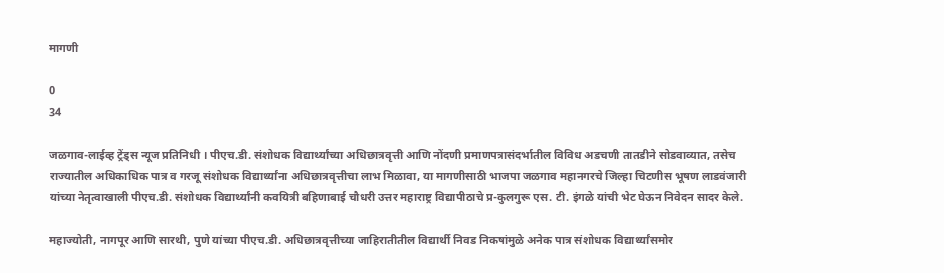मागणी

0
34

जळगाव-लाईव्ह ट्रेंड्स न्यूज प्रतिनिधी । पीएच.डी. संशोधक विद्यार्थ्यांच्या अधिछात्रवृत्ती आणि नोंदणी प्रमाणपत्रासंदर्भातील विविध अडचणी तातडीने सोडवाव्यात, तसेच राज्यातील अधिकाधिक पात्र व गरजू संशोधक विद्यार्थ्यांना अधिछात्रवृत्तीचा लाभ मिळावा, या मागणीसाठी भाजपा जळगाव महानगरचे जिल्हा चिटणीस भूषण लाडवंजारी यांच्या नेतृत्वाखाली पीएच.डी. संशोधक विद्यार्थ्यांनी कवयित्री बहिणाबाई चौधरी उत्तर महाराष्ट्र विद्यापीठाचे प्र-कुलगुरू एस. टी. इंगळे यांची भेट घेऊन निवेदन सादर केले.

महाज्योती, नागपूर आणि सारथी, पुणे यांच्या पीएच.डी. अधिछात्रवृत्तीच्या जाहिरातीतील विद्यार्थी निवड निकषांमुळे अनेक पात्र संशोधक विद्यार्थ्यांसमोर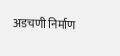अडचणी निर्माण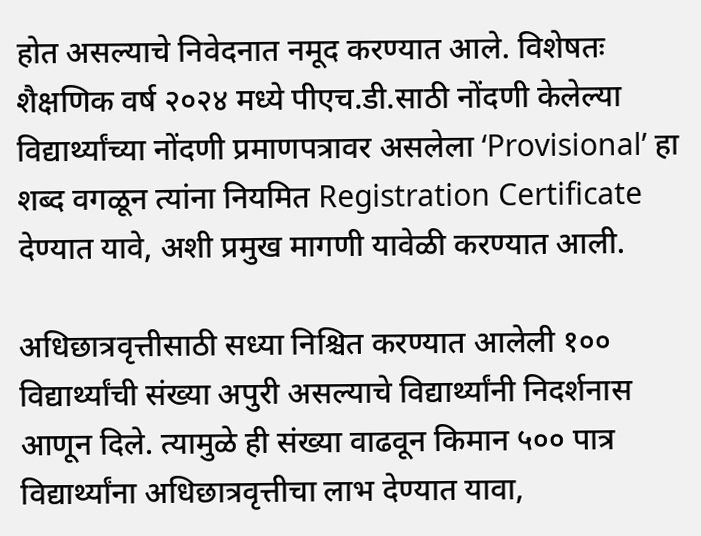होत असल्याचे निवेदनात नमूद करण्यात आले. विशेषतः शैक्षणिक वर्ष २०२४ मध्ये पीएच.डी.साठी नोंदणी केलेल्या विद्यार्थ्यांच्या नोंदणी प्रमाणपत्रावर असलेला ‘Provisional’ हा शब्द वगळून त्यांना नियमित Registration Certificate देण्यात यावे, अशी प्रमुख मागणी यावेळी करण्यात आली.

अधिछात्रवृत्तीसाठी सध्या निश्चित करण्यात आलेली १०० विद्यार्थ्यांची संख्या अपुरी असल्याचे विद्यार्थ्यांनी निदर्शनास आणून दिले. त्यामुळे ही संख्या वाढवून किमान ५०० पात्र विद्यार्थ्यांना अधिछात्रवृत्तीचा लाभ देण्यात यावा,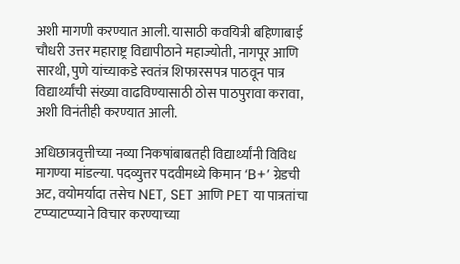अशी मागणी करण्यात आली. यासाठी कवयित्री बहिणाबाई चौधरी उत्तर महाराष्ट्र विद्यापीठाने महाज्योती, नागपूर आणि सारथी, पुणे यांच्याकडे स्वतंत्र शिफारसपत्र पाठवून पात्र विद्यार्थ्यांची संख्या वाढविण्यासाठी ठोस पाठपुरावा करावा, अशी विनंतीही करण्यात आली.

अधिछात्रवृत्तीच्या नव्या निकषांबाबतही विद्यार्थ्यांनी विविध मागण्या मांडल्या. पदव्युत्तर पदवीमध्ये किमान ‘B+’ ग्रेडची अट, वयोमर्यादा तसेच NET, SET आणि PET या पात्रतांचा टप्प्याटप्प्याने विचार करण्याच्या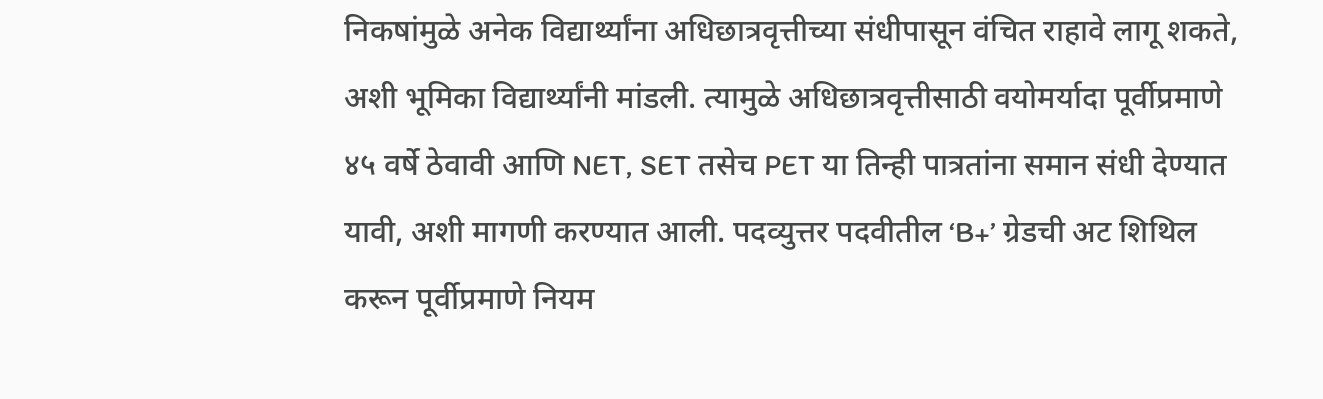निकषांमुळे अनेक विद्यार्थ्यांना अधिछात्रवृत्तीच्या संधीपासून वंचित राहावे लागू शकते, अशी भूमिका विद्यार्थ्यांनी मांडली. त्यामुळे अधिछात्रवृत्तीसाठी वयोमर्यादा पूर्वीप्रमाणे ४५ वर्षे ठेवावी आणि NET, SET तसेच PET या तिन्ही पात्रतांना समान संधी देण्यात यावी, अशी मागणी करण्यात आली. पदव्युत्तर पदवीतील ‘B+’ ग्रेडची अट शिथिल करून पूर्वीप्रमाणे नियम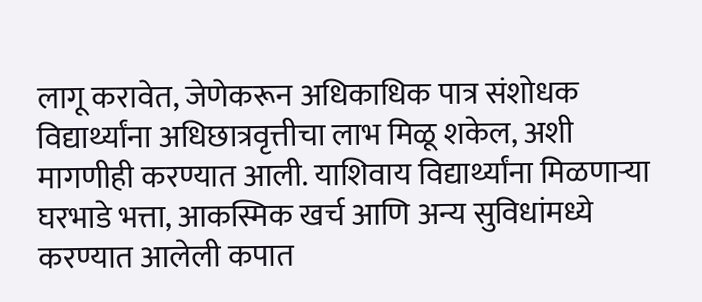लागू करावेत, जेणेकरून अधिकाधिक पात्र संशोधक विद्यार्थ्यांना अधिछात्रवृत्तीचा लाभ मिळू शकेल, अशी मागणीही करण्यात आली. याशिवाय विद्यार्थ्यांना मिळणाऱ्या घरभाडे भत्ता, आकस्मिक खर्च आणि अन्य सुविधांमध्ये करण्यात आलेली कपात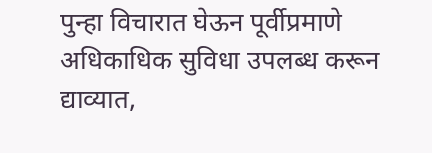पुन्हा विचारात घेऊन पूर्वीप्रमाणे अधिकाधिक सुविधा उपलब्ध करून द्याव्यात,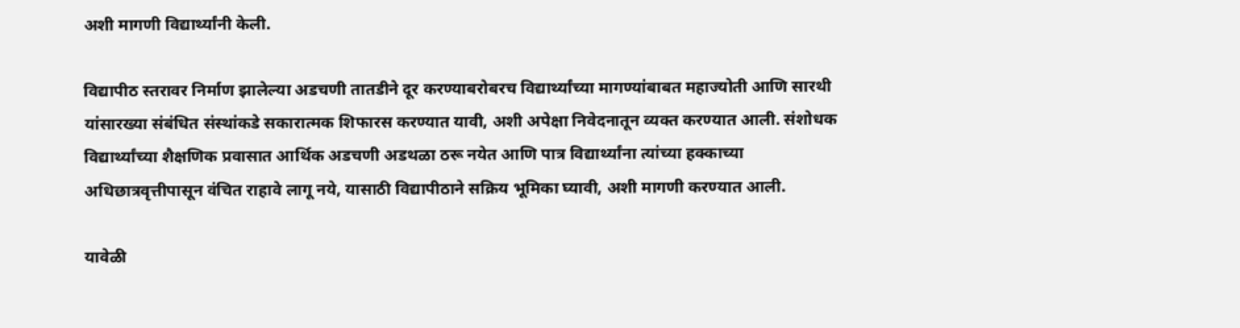अशी मागणी विद्यार्थ्यांनी केली.

विद्यापीठ स्तरावर निर्माण झालेल्या अडचणी तातडीने दूर करण्याबरोबरच विद्यार्थ्यांच्या मागण्यांबाबत महाज्योती आणि सारथी यांसारख्या संबंधित संस्थांकडे सकारात्मक शिफारस करण्यात यावी, अशी अपेक्षा निवेदनातून व्यक्त करण्यात आली. संशोधक विद्यार्थ्यांच्या शैक्षणिक प्रवासात आर्थिक अडचणी अडथळा ठरू नयेत आणि पात्र विद्यार्थ्यांना त्यांच्या हक्काच्या अधिछात्रवृत्तीपासून वंचित राहावे लागू नये, यासाठी विद्यापीठाने सक्रिय भूमिका घ्यावी, अशी मागणी करण्यात आली.

यावेळी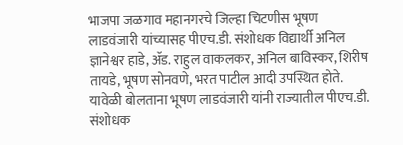भाजपा जळगाव महानगरचे जिल्हा चिटणीस भूषण लाडवंजारी यांच्यासह पीएच.डी. संशोधक विद्यार्थी अनिल ज्ञानेश्वर हाडे, ॲड. राहुल वाकलकर, अनिल बाविस्कर, शिरीष तायडे, भूषण सोनवणे, भरत पाटील आदी उपस्थित होते. यावेळी बोलताना भूषण लाडवंजारी यांनी राज्यातील पीएच.डी. संशोधक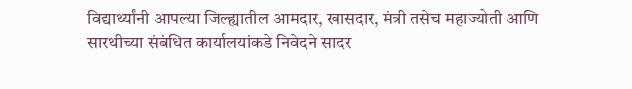विद्यार्थ्यांनी आपल्या जिल्ह्यातील आमदार, खासदार, मंत्री तसेच महाज्योती आणि सारथीच्या संबंधित कार्यालयांकडे निवेदने सादर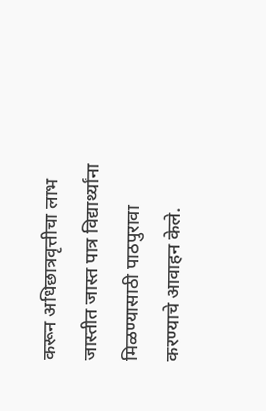करून अधिछात्रवृत्तीचा लाभ जास्तीत जास्त पात्र विद्यार्थ्यांना मिळण्यासाठी पाठपुरावा करण्याचे आवाहन केले.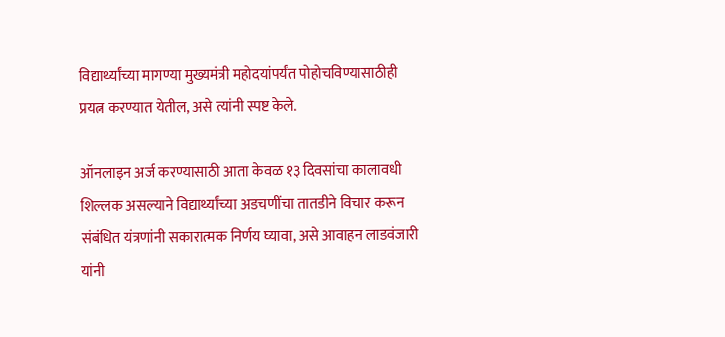विद्यार्थ्यांच्या मागण्या मुख्यमंत्री महोदयांपर्यंत पोहोचविण्यासाठीही प्रयत्न करण्यात येतील, असे त्यांनी स्पष्ट केले.

ऑनलाइन अर्ज करण्यासाठी आता केवळ १३ दिवसांचा कालावधी शिल्लक असल्याने विद्यार्थ्यांच्या अडचणींचा तातडीने विचार करून संबंधित यंत्रणांनी सकारात्मक निर्णय घ्यावा, असे आवाहन लाडवंजारी यांनी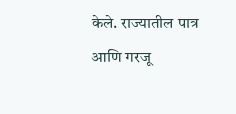केले. राज्यातील पात्र आणि गरजू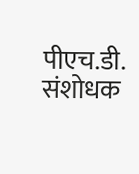पीएच.डी. संशोधक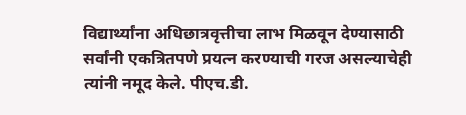विद्यार्थ्यांना अधिछात्रवृत्तीचा लाभ मिळवून देण्यासाठी सर्वांनी एकत्रितपणे प्रयत्न करण्याची गरज असल्याचेही त्यांनी नमूद केले. पीएच.डी.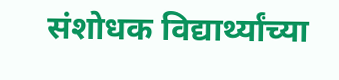संशोधक विद्यार्थ्यांच्या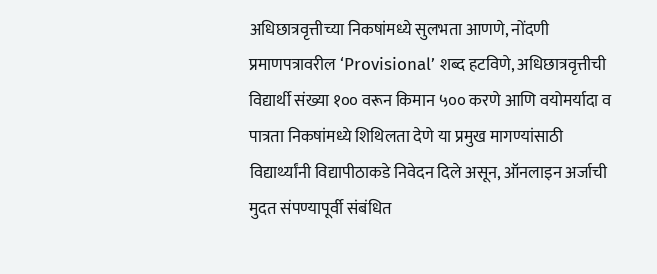अधिछात्रवृत्तीच्या निकषांमध्ये सुलभता आणणे, नोंदणी प्रमाणपत्रावरील ‘Provisional’ शब्द हटविणे, अधिछात्रवृत्तीची विद्यार्थी संख्या १०० वरून किमान ५०० करणे आणि वयोमर्यादा व पात्रता निकषांमध्ये शिथिलता देणे या प्रमुख मागण्यांसाठी विद्यार्थ्यांनी विद्यापीठाकडे निवेदन दिले असून, ऑनलाइन अर्जाची मुदत संपण्यापूर्वी संबंधित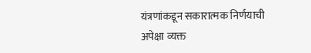यंत्रणांकडून सकारात्मक निर्णयाची अपेक्षा व्यक्त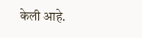केली आहे.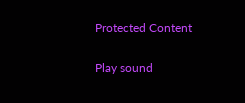Protected Content

Play sound